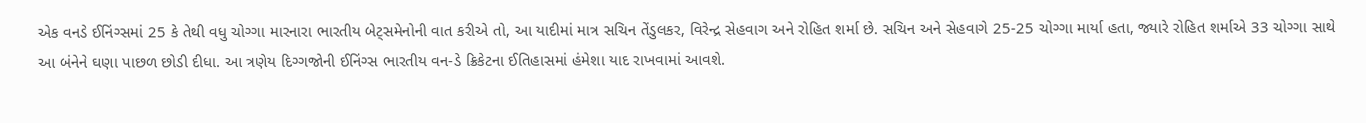એક વનડે ઈનિંગ્સમાં 25 કે તેથી વધુ ચોગ્ગા મારનારા ભારતીય બેટ્સમેનોની વાત કરીએ તો, આ યાદીમાં માત્ર સચિન તેંડુલકર, વિરેન્દ્ર સેહવાગ અને રોહિત શર્મા છે. સચિન અને સેહવાગે 25-25 ચોગ્ગા માર્યા હતા, જ્યારે રોહિત શર્માએ 33 ચોગ્ગા સાથે આ બંનેને ઘણા પાછળ છોડી દીધા. આ ત્રણેય દિગ્ગજોની ઈનિંગ્સ ભારતીય વન-ડે ક્રિકેટના ઈતિહાસમાં હંમેશા યાદ રાખવામાં આવશે.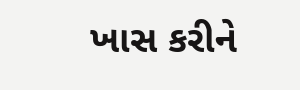ખાસ કરીને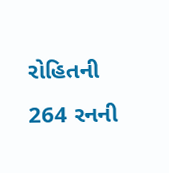રોહિતની 264 રનની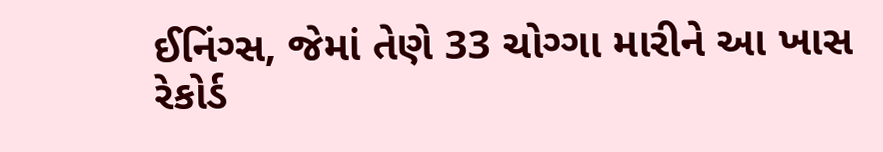ઈનિંગ્સ, જેમાં તેણે 33 ચોગ્ગા મારીને આ ખાસ રેકોર્ડ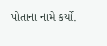પોતાના નામે કર્યો.